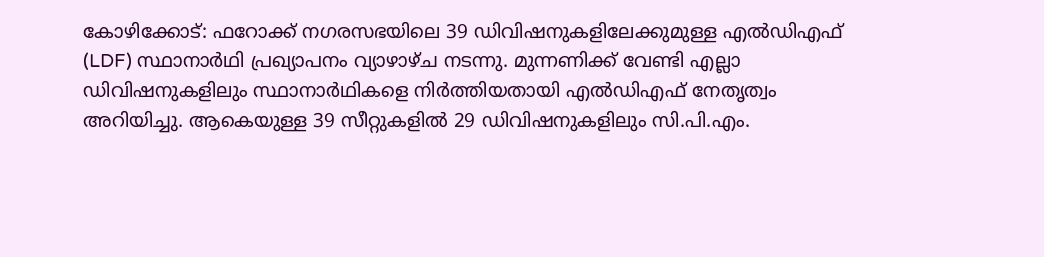കോഴിക്കോട്: ഫറോക്ക് നഗരസഭയിലെ 39 ഡിവിഷനുകളിലേക്കുമുള്ള എൽഡിഎഫ് (LDF) സ്ഥാനാർഥി പ്രഖ്യാപനം വ്യാഴാഴ്ച നടന്നു. മുന്നണിക്ക് വേണ്ടി എല്ലാ ഡിവിഷനുകളിലും സ്ഥാനാർഥികളെ നിർത്തിയതായി എൽഡിഎഫ് നേതൃത്വം അറിയിച്ചു. ആകെയുള്ള 39 സീറ്റുകളിൽ 29 ഡിവിഷനുകളിലും സി.പി.എം.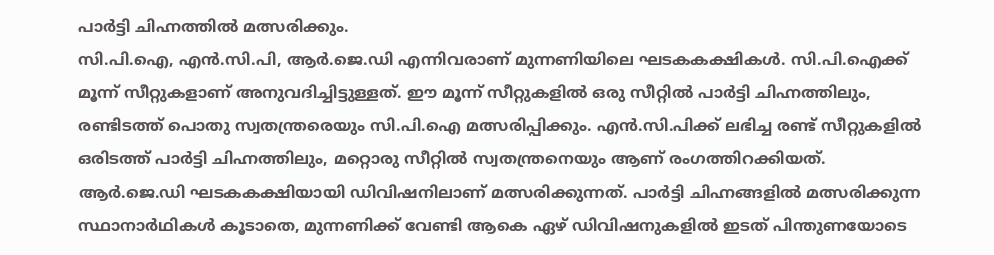പാർട്ടി ചിഹ്നത്തിൽ മത്സരിക്കും.
സി.പി.ഐ, എൻ.സി.പി, ആർ.ജെ.ഡി എന്നിവരാണ് മുന്നണിയിലെ ഘടകകക്ഷികൾ. സി.പി.ഐക്ക് മൂന്ന് സീറ്റുകളാണ് അനുവദിച്ചിട്ടുള്ളത്. ഈ മൂന്ന് സീറ്റുകളിൽ ഒരു സീറ്റിൽ പാർട്ടി ചിഹ്നത്തിലും, രണ്ടിടത്ത് പൊതു സ്വതന്ത്രരെയും സി.പി.ഐ മത്സരിപ്പിക്കും. എൻ.സി.പിക്ക് ലഭിച്ച രണ്ട് സീറ്റുകളിൽ ഒരിടത്ത് പാർട്ടി ചിഹ്നത്തിലും, മറ്റൊരു സീറ്റിൽ സ്വതന്ത്രനെയും ആണ് രംഗത്തിറക്കിയത്.
ആർ.ജെ.ഡി ഘടകകക്ഷിയായി ഡിവിഷനിലാണ് മത്സരിക്കുന്നത്. പാർട്ടി ചിഹ്നങ്ങളിൽ മത്സരിക്കുന്ന സ്ഥാനാർഥികൾ കൂടാതെ, മുന്നണിക്ക് വേണ്ടി ആകെ ഏഴ് ഡിവിഷനുകളിൽ ഇടത് പിന്തുണയോടെ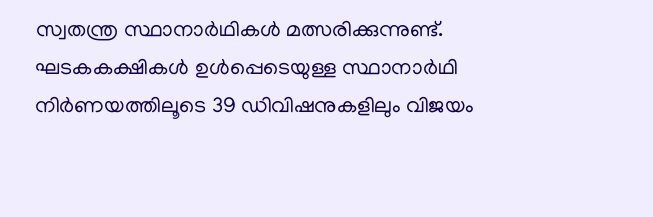സ്വതന്ത്ര സ്ഥാനാർഥികൾ മത്സരിക്കുന്നുണ്ട്. ഘടകകക്ഷികൾ ഉൾപ്പെടെയുള്ള സ്ഥാനാർഥി നിർണയത്തിലൂടെ 39 ഡിവിഷനുകളിലും വിജയം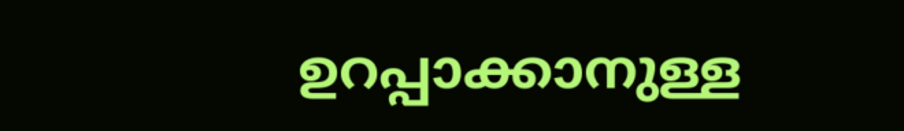ഉറപ്പാക്കാനുള്ള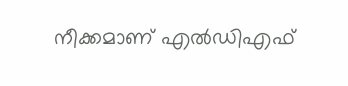നീക്കമാണ് എൽഡിഎഫ്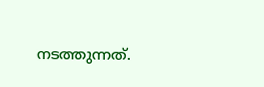നടത്തുന്നത്.